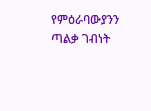የምዕራባውያንን ጣልቃ ገብነት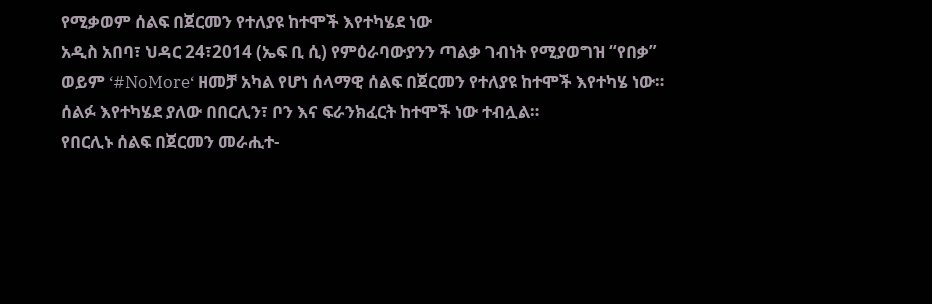የሚቃወም ሰልፍ በጀርመን የተለያዩ ከተሞች እየተካሄደ ነው
አዲስ አበባ፣ ህዳር 24፣2014 (ኤፍ ቢ ሲ) የምዕራባውያንን ጣልቃ ገብነት የሚያወግዝ “የበቃ” ወይም ‘#NoMore‘ ዘመቻ አካል የሆነ ሰላማዊ ሰልፍ በጀርመን የተለያዩ ከተሞች እየተካሄ ነው።
ሰልፉ እየተካሄደ ያለው በበርሊን፣ ቦን እና ፍራንክፈርት ከተሞች ነው ተብሏል።
የበርሊኑ ሰልፍ በጀርመን መራሒተ-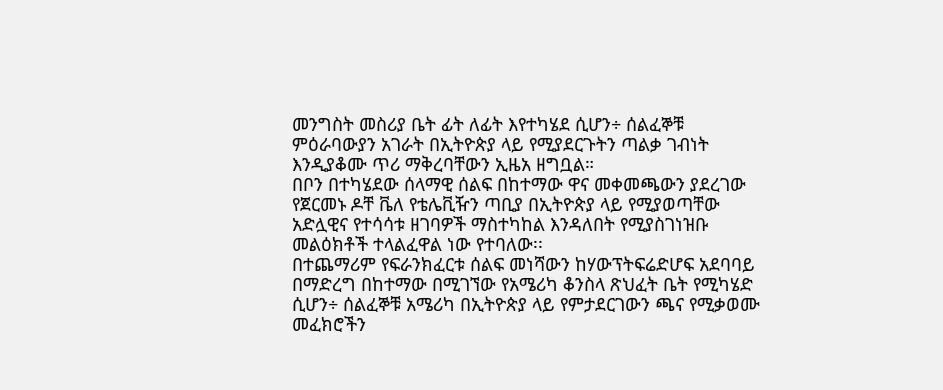መንግስት መስሪያ ቤት ፊት ለፊት እየተካሄደ ሲሆን÷ ሰልፈኞቹ ምዕራባውያን አገራት በኢትዮጵያ ላይ የሚያደርጉትን ጣልቃ ገብነት እንዲያቆሙ ጥሪ ማቅረባቸውን ኢዜአ ዘግቧል።
በቦን በተካሄደው ሰላማዊ ሰልፍ በከተማው ዋና መቀመጫውን ያደረገው የጀርመኑ ዶቸ ቬለ የቴሌቪዥን ጣቢያ በኢትዮጵያ ላይ የሚያወጣቸው አድሏዊና የተሳሳቱ ዘገባዎች ማስተካከል እንዳለበት የሚያስገነዝቡ መልዕክቶች ተላልፈዋል ነው የተባለው፡፡
በተጨማሪም የፍራንክፈርቱ ሰልፍ መነሻውን ከሃውፕትፍሬድሆፍ አደባባይ በማድረግ በከተማው በሚገኘው የአሜሪካ ቆንስላ ጽህፈት ቤት የሚካሄድ ሲሆን÷ ሰልፈኞቹ አሜሪካ በኢትዮጵያ ላይ የምታደርገውን ጫና የሚቃወሙ መፈክሮችን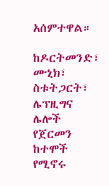አሰምተዋል።

ከዶርትመንድ፣ ሙኒክ፣ ስቱትጋርት፣ ሌፕዚግና ሌሎች የጀርመን ከተሞች የሚኖሩ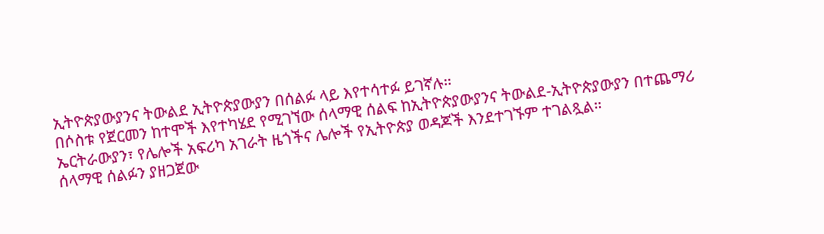ኢትዮጵያውያንና ትውልደ ኢትዮጵያውያን በሰልፉ ላይ እየተሳተፉ ይገኛሉ።
በሶስቱ የጀርመን ከተሞች እየተካሄደ የሚገኘው ሰላማዊ ሰልፍ ከኢትዮጵያውያንና ትውልደ-ኢትዮጵያውያን በተጨማሪ ኤርትራውያን፣ የሌሎች አፍሪካ አገራት ዜጎችና ሌሎች የኢትዮጵያ ወዳጆች እንደተገኙም ተገልጿል።
ሰላማዊ ሰልፉን ያዘጋጀው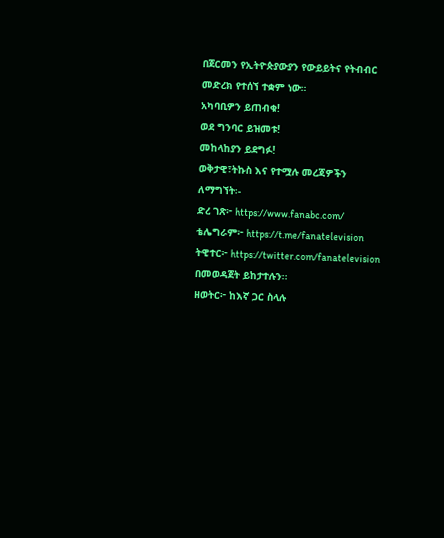በጀርመን የኢትዮጵያውያን የውይይትና የትብብር መድረክ የተሰኘ ተቋም ነው።
አካባቢዎን ይጠብቁ!
ወደ ግንባር ይዝመቱ!
መከላከያን ይደግፉ!
ወቅታዊ፣ትኩስ እና የተሟሉ መረጃዎችን ለማግኘት፡-
ድረ ገጽ፦ https://www.fanabc.com/
ቴሌግራም፦ https://t.me/fanatelevision
ትዊተር፦ https://twitter.com/fanatelevision በመወዳጀት ይከታተሉን፡፡
ዘወትር፦ ከእኛ ጋር ስላሉ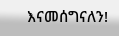እናመሰግናለን!